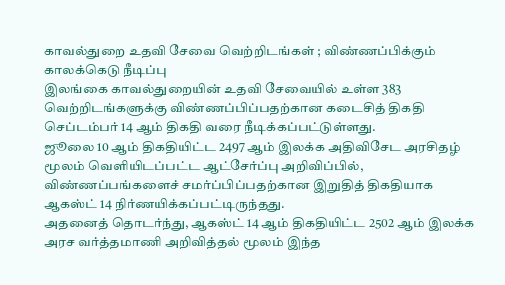காவல்துறை உதவி சேவை வெற்றிடங்கள் ; விண்ணப்பிக்கும் காலக்கெடு நீடிப்பு
இலங்கை காவல்துறையின் உதவி சேவையில் உள்ள 383 வெற்றிடங்களுக்கு விண்ணப்பிப்பதற்கான கடைசித் திகதி செப்டம்பர் 14 ஆம் திகதி வரை நீடிக்கப்பட்டுள்ளது.
ஜூலை 10 ஆம் திகதியிட்ட 2497 ஆம் இலக்க அதிவிசேட அரசிதழ் மூலம் வெளியிடப்பட்ட ஆட்சேர்ப்பு அறிவிப்பில், விண்ணப்பங்களைச் சமர்ப்பிப்பதற்கான இறுதித் திகதியாக ஆகஸ்ட் 14 நிர்ணயிக்கப்பட்டிருந்தது.
அதனைத் தொடர்ந்து, ஆகஸ்ட் 14 ஆம் திகதியிட்ட 2502 ஆம் இலக்க அரச வர்த்தமாணி அறிவித்தல் மூலம் இந்த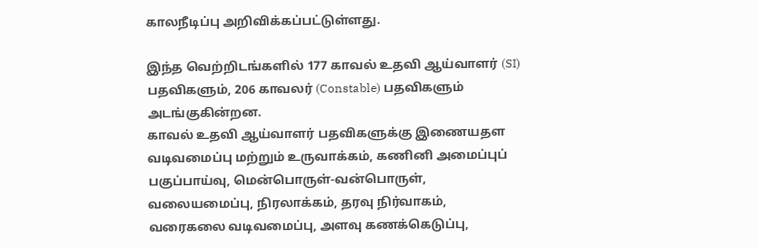காலநீடிப்பு அறிவிக்கப்பட்டுள்ளது.

இந்த வெற்றிடங்களில் 177 காவல் உதவி ஆய்வாளர் (SI) பதவிகளும், 206 காவலர் (Constable) பதவிகளும் அடங்குகின்றன.
காவல் உதவி ஆய்வாளர் பதவிகளுக்கு இணையதள வடிவமைப்பு மற்றும் உருவாக்கம், கணினி அமைப்புப் பகுப்பாய்வு, மென்பொருள்-வன்பொருள், வலையமைப்பு, நிரலாக்கம், தரவு நிர்வாகம், வரைகலை வடிவமைப்பு, அளவு கணக்கெடுப்பு,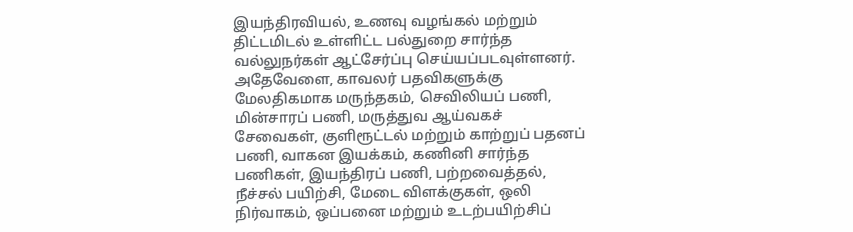இயந்திரவியல், உணவு வழங்கல் மற்றும் திட்டமிடல் உள்ளிட்ட பல்துறை சார்ந்த வல்லுநர்கள் ஆட்சேர்ப்பு செய்யப்படவுள்ளனர்.
அதேவேளை, காவலர் பதவிகளுக்கு மேலதிகமாக மருந்தகம், செவிலியப் பணி, மின்சாரப் பணி, மருத்துவ ஆய்வகச் சேவைகள், குளிரூட்டல் மற்றும் காற்றுப் பதனப் பணி, வாகன இயக்கம், கணினி சார்ந்த பணிகள், இயந்திரப் பணி, பற்றவைத்தல், நீச்சல் பயிற்சி, மேடை விளக்குகள், ஒலி நிர்வாகம், ஒப்பனை மற்றும் உடற்பயிற்சிப்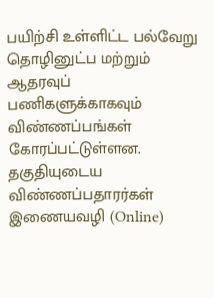பயிற்சி உள்ளிட்ட பல்வேறு தொழினுட்ப மற்றும் ஆதரவுப் பணிகளுக்காகவும் விண்ணப்பங்கள் கோரப்பட்டுள்ளன.
தகுதியுடைய விண்ணப்பதாரர்கள் இணையவழி (Online)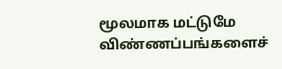மூலமாக மட்டுமே விண்ணப்பங்களைச்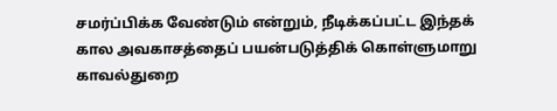சமர்ப்பிக்க வேண்டும் என்றும், நீடிக்கப்பட்ட இந்தக் கால அவகாசத்தைப் பயன்படுத்திக் கொள்ளுமாறு காவல்துறை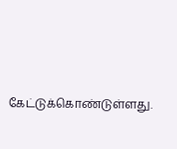கேட்டுக்கொண்டுள்ளது.